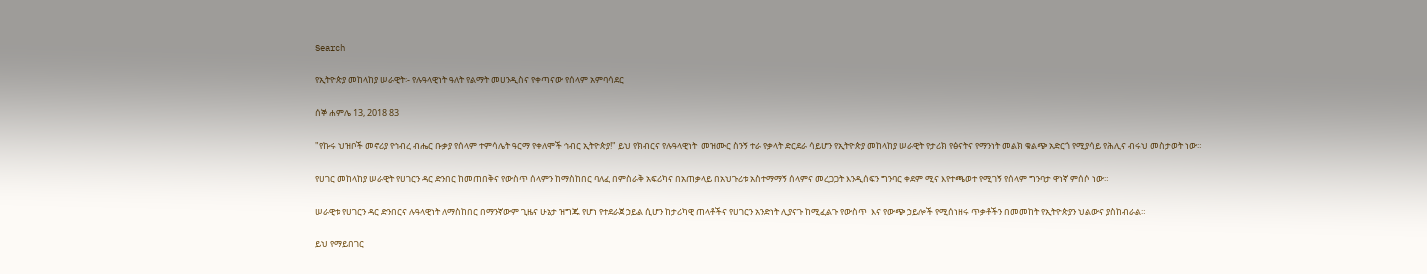Search

የኢትዮጵያ መከላከያ ሠራዊት፡- የሉዓላዊነት ዓለት የልማት መሀንዲስና የቀጣናው የሰላም አምባሳደር

ሰኞ ሐምሌ 13, 2018 83

"የኩሩ ህዝቦች መኖሪያ የኅብረ ብሔር ቡቃያ የሰላም ተምሳሌት ዓርማ የቀለሞች ኅብር ኢትዮጵያ!" ይህ የክብርና የሉዓላዊነት  መዝሙር ስንኝ ተራ የቃላት ድርደራ ሳይሆን የኢትዮጵያ መከላከያ ሠራዊት የታሪክ የፅናትና የማንነት መልክ ቁልጭ አድርጎ የሚያሳይ የሕሊና ብሩህ መስታወት ነው።

የሀገር መከላከያ ሠራዊት የሀገርን ዳር ድንበር ከመጠበቅና የውስጥ ሰላምን ከማስከበር ባለፈ በምስራቅ አፍሪካና በአጠቃላይ በአህጉሪቱ አስተማማኝ ሰላምና መረጋጋት እንዲሰፍን ግንባር ቀደም ሚና እየተጫወተ የሚገኝ የሰላም ግንባታ ዋነኛ ምሰሶ ነው።

ሠራዊቱ የሀገርን ዳር ድንበርና ሉዓላዊነት ለማስከበር በማንኛውም ጊዜና ሁኔታ ዝግጁ የሆነ የተደራጀ ኃይል ሲሆን ከታሪካዊ ጠላቶችና የሀገርን አንድነት ሊያናጉ ከሚፈልጉ የውስጥ  እና የውጭ ኃይሎች የሚሰነዘሩ ጥቃቶችን በመመከት የኢትዮጵያን ህልውና ያስከብራል።

ይህ የማይበገር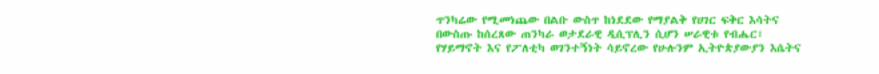ጥንካሬው የሚመነጨው በልቡ ውስጥ ከነደደው የማያልቅ የሀገር ፍቅር እሳትና በውስጡ ከሰረጸው ጠንካራ ወታደራዊ ዲሲፕሊን ሲሆን ሠራዊቱ የብሔር፣ የሃይማኖት እና የፖለቲካ ወገንተኝነት ሳይኖረው የሁሉንም ኢትዮጵያውያን እሴትና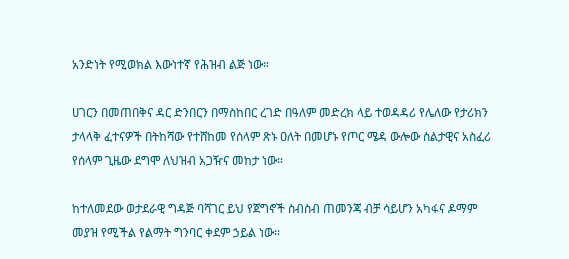አንድነት የሚወክል እውነተኛ የሕዝብ ልጅ ነው።

ሀገርን በመጠበቅና ዳር ድንበርን በማስከበር ረገድ በዓለም መድረክ ላይ ተወዳዳሪ የሌለው የታሪክን ታላላቅ ፈተናዎች በትከሻው የተሸከመ የሰላም ጽኑ ዐለት በመሆኑ የጦር ሜዳ ውሎው ስልታዊና አስፈሪ የሰላም ጊዜው ደግሞ ለህዝብ አጋዥና መከታ ነው።

ከተለመደው ወታደራዊ ግዳጅ ባሻገር ይህ የጀግኖች ስብስብ ጠመንጃ ብቻ ሳይሆን አካፋና ዶማም መያዝ የሚችል የልማት ግንባር ቀደም ኃይል ነው።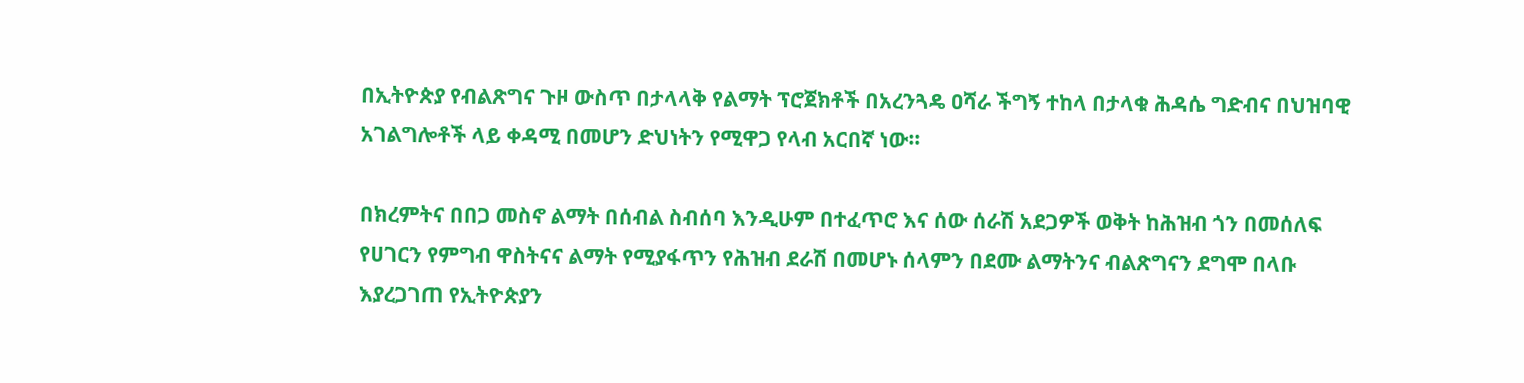በኢትዮጵያ የብልጽግና ጉዞ ውስጥ በታላላቅ የልማት ፕሮጀክቶች በአረንጓዴ ዐሻራ ችግኝ ተከላ በታላቁ ሕዳሴ ግድብና በህዝባዊ አገልግሎቶች ላይ ቀዳሚ በመሆን ድህነትን የሚዋጋ የላብ አርበኛ ነው።

በክረምትና በበጋ መስኖ ልማት በሰብል ስብሰባ እንዲሁም በተፈጥሮ እና ሰው ሰራሽ አደጋዎች ወቅት ከሕዝብ ጎን በመሰለፍ የሀገርን የምግብ ዋስትናና ልማት የሚያፋጥን የሕዝብ ደራሽ በመሆኑ ሰላምን በደሙ ልማትንና ብልጽግናን ደግሞ በላቡ እያረጋገጠ የኢትዮጵያን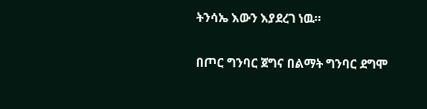ትንሳኤ እውን እያደረገ ነዉ።

በጦር ግንባር ጀግና በልማት ግንባር ደግሞ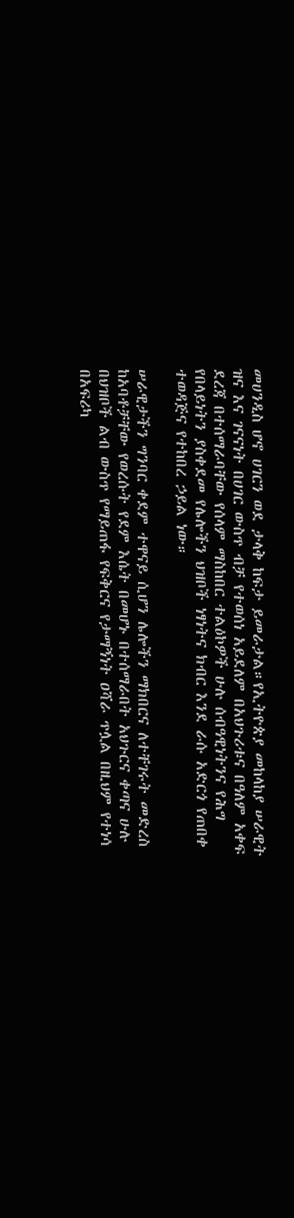መሀንዲስ ሆኖ ሀገርን ወደ ታላቅ ከፍታ ይመራታል።የኢትዮጵያ መከላከያ ሠራዊት ዝና እና ገናናነት በሀገር ውስጥ ብቻ የተወሰነ አይደለም በአህጉሪቱና በዓለም አቀፍ ደረጃ በተሰማራባቸው የሰላም ማስከበር ተልዕኮዎች ሁሉ ሰብዓዊነትንና የሕግ የበላይነትን ያስቀደመ የሌሎችን ህዝቦች ነፃነትና ክብር እንደ ራሱ አድርጎ የጠበቀ ተወዳጅና የተከበረ ኃይል ነው።

ሠራዊታችን ግንባር ቀደም ተዋናይ ሲሆን ሌሎችን ማክበርና ለተቸገሩት መድረስ ከአባቶቻቸው የወረሱት የደም እሴት በመሆኑ በተሰማራበት አህጉርና ቀጣና ሁሉ በህዝቦች ልብ ውስጥ የማይጠፋ የፍቅርና የታማኝነት ዐሻራ ጥሏል በዚህም የተነሳ በአፍሪካ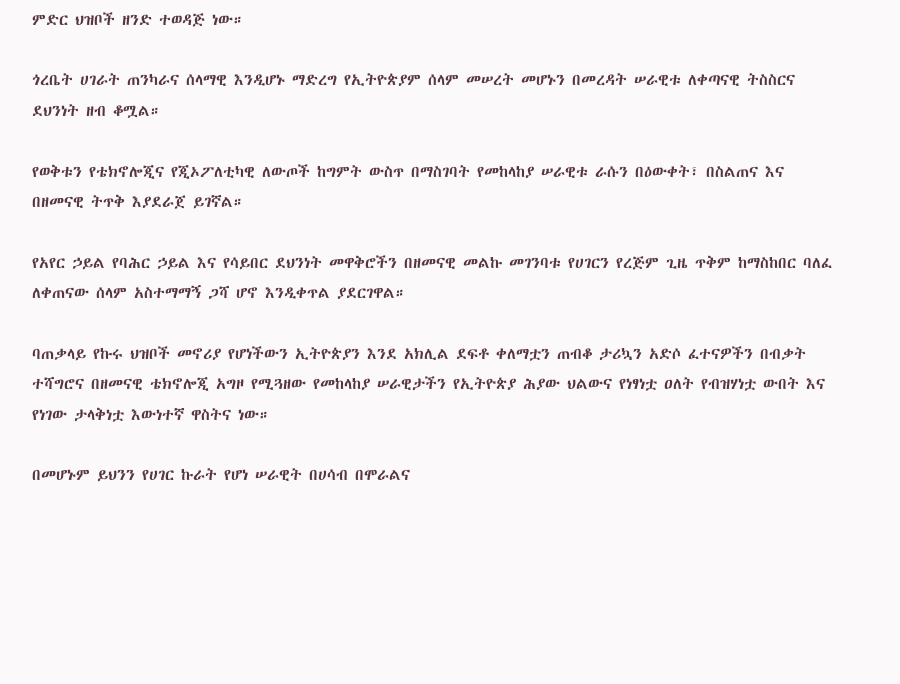ምድር ህዝቦች ዘንድ ተወዳጅ ነው።

ጎረቤት ሀገራት ጠንካራና ሰላማዊ እንዲሆኑ ማድረግ የኢትዮጵያም ሰላም መሠረት መሆኑን በመረዳት ሠራዊቱ ለቀጣናዊ ትስስርና ደህንነት ዘብ ቆሟል።

የወቅቱን የቴክኖሎጂና የጂኦፖለቲካዊ ለውጦች ከግምት ውስጥ በማስገባት የመከላከያ ሠራዊቱ ራሱን በዕውቀት፣ በስልጠና እና በዘመናዊ ትጥቅ እያደራጀ ይገኛል።

የአየር ኃይል የባሕር ኃይል እና የሳይበር ደህንነት መዋቅሮችን በዘመናዊ መልኩ መገንባቱ የሀገርን የረጅም ጊዜ ጥቅም ከማስከበር ባለፈ ለቀጠናው ሰላም አስተማማኝ ጋሻ ሆኖ እንዲቀጥል ያደርገዋል።

ባጠቃላይ የኩሩ ህዝቦች መኖሪያ የሆነችውን ኢትዮጵያን እንደ አክሊል ደፍቶ ቀለማቷን ጠብቆ ታሪኳን አድሶ ፈተናዎችን በብቃት ተሻግሮና በዘመናዊ ቴክኖሎጂ አግዞ የሚጓዘው የመከላከያ ሠራዊታችን የኢትዮጵያ ሕያው ህልውና የነፃነቷ ዐለት የብዝሃነቷ ውበት እና የነገው ታላቅነቷ እውነተኛ ዋስትና ነው።

በመሆኑም ይህንን የሀገር ኩራት የሆነ ሠራዊት በሀሳብ በሞራልና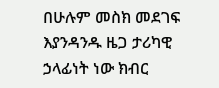በሁሉም መስክ መደገፍ እያንዳንዱ ዜጋ ታሪካዊ ኃላፊነት ነው ክብር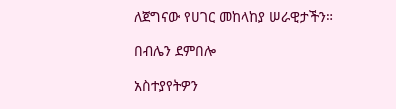ለጀግናው የሀገር መከላከያ ሠራዊታችን።

በብሌን ደምበሎ

አስተያየትዎን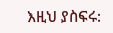እዚህ ያስፍሩ: